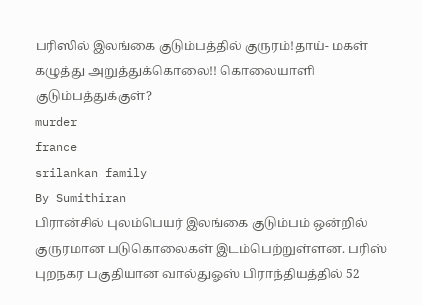பரிஸில் இலங்கை குடும்பத்தில் குருரம்!தாய்- மகள் கழுத்து அறுத்துக்கொலை!! கொலையாளி குடும்பத்துக்குள்?
murder
france
srilankan family
By Sumithiran
பிரான்சில் புலம்பெயர் இலங்கை குடும்பம் ஒன்றில் குருரமான படுகொலைகள் இடம்பெற்றுள்ளன. பரிஸ் புறநகர பகுதியான வால்துஓஸ் பிராந்தியத்தில் 52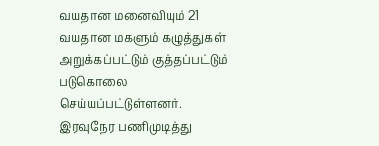வயதான மனைவியும் 21 வயதான மகளும் கழுத்துகள் அறுக்கப்பட்டும் குத்தப்பட்டும் படுகொலை செய்யப்பட்டுள்ளனர்.
இரவுநேர பணிமுடித்து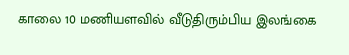காலை 10 மணியளவில் வீடுதிரும்பிய இலங்கை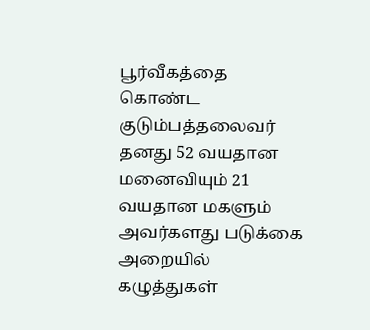பூர்வீகத்தை கொண்ட குடும்பத்தலைவர் தனது 52 வயதான மனைவியும் 21 வயதான மகளும் அவர்களது படுக்கை அறையில் கழுத்துகள்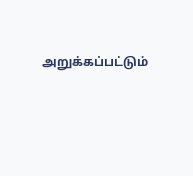அறுக்கப்பட்டும்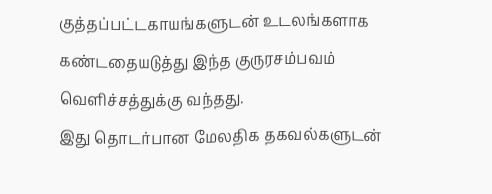குத்தப்பட்டகாயங்களுடன் உடலங்களாக கண்டதையடுத்து இந்த குருரசம்பவம் வெளிச்சத்துக்கு வந்தது.
இது தொடர்பான மேலதிக தகவல்களுடன்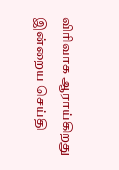விரிவாக ஆராய்கிறது இன்றைய செய்தி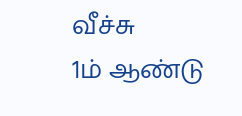வீச்சு
1ம் ஆண்டு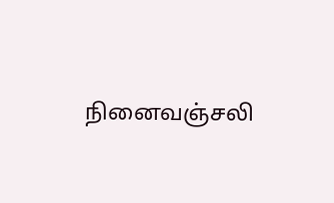நினைவஞ்சலி